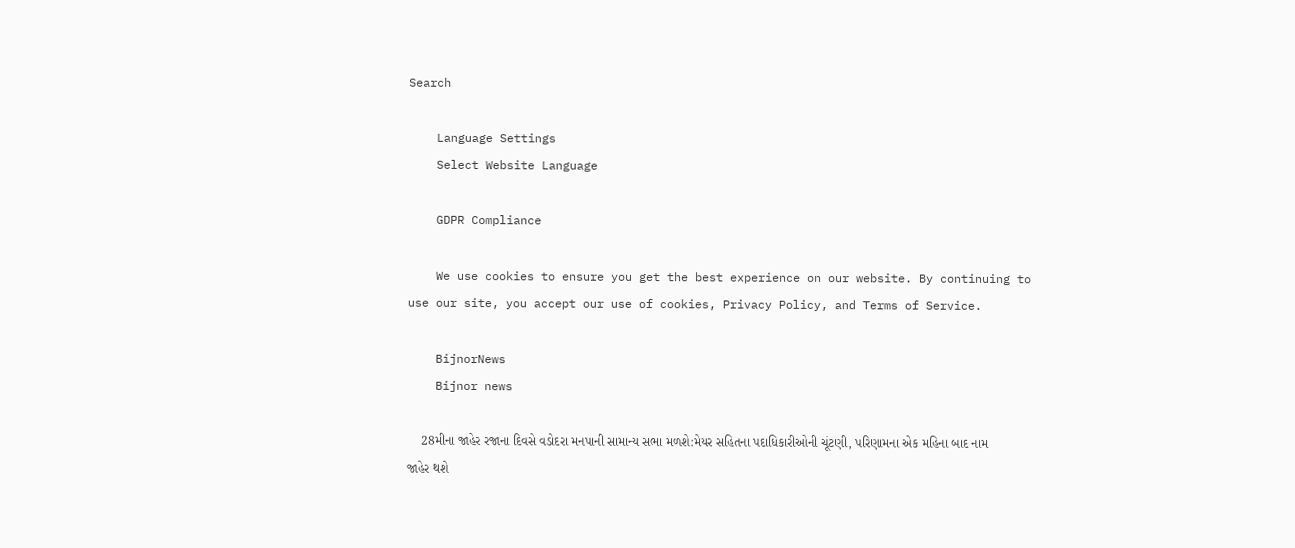Search

    Language Settings
    Select Website Language

    GDPR Compliance

    We use cookies to ensure you get the best experience on our website. By continuing to use our site, you accept our use of cookies, Privacy Policy, and Terms of Service.

    BijnorNews
    Bijnor news

    28મીના જાહેર રજાના દિવસે વડોદરા મનપાની સામાન્ય સભા મળશે:મેયર સહિતના પદાધિકારીઓની ચૂંટણી, પરિણામના એક મહિના બાદ નામ જાહેર થશે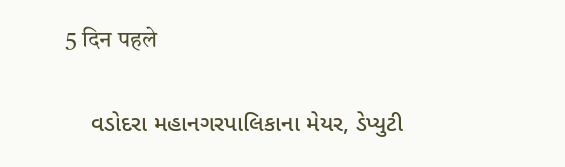5 दिन पहले

    વડોદરા મહાનગરપાલિકાના મેયર, ડેપ્યુટી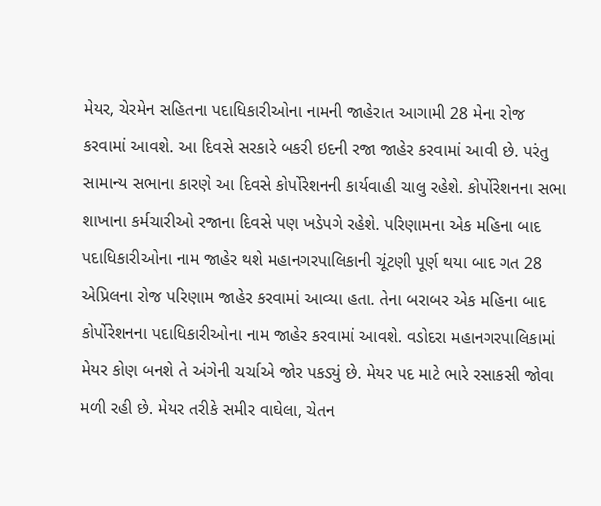મેયર, ચેરમેન સહિતના પદાધિકારીઓના નામની જાહેરાત આગામી 28 મેના રોજ કરવામાં આવશે. આ દિવસે સરકારે બકરી ઇદની રજા જાહેર કરવામાં આવી છે. પરંતુ સામાન્ય સભાના કારણે આ દિવસે કોર્પોરેશનની કાર્યવાહી ચાલુ રહેશે. કોર્પોરેશનના સભા શાખાના કર્મચારીઓ રજાના દિવસે પણ ખડેપગે રહેશે. પરિણામના એક મહિના બાદ પદાધિકારીઓના નામ જાહેર થશે મહાનગરપાલિકાની ચૂંટણી પૂર્ણ થયા બાદ ગત 28 એપ્રિલના રોજ પરિણામ જાહેર કરવામાં આવ્યા હતા. તેના બરાબર એક મહિના બાદ કોર્પોરેશનના પદાધિકારીઓના નામ જાહેર કરવામાં આવશે. વડોદરા મહાનગરપાલિકામાં મેયર કોણ બનશે તે અંગેની ચર્ચાએ જોર પકડ્યું છે. મેયર પદ માટે ભારે રસાકસી જોવા મળી રહી છે. મેયર તરીકે સમીર વાઘેલા, ચેતન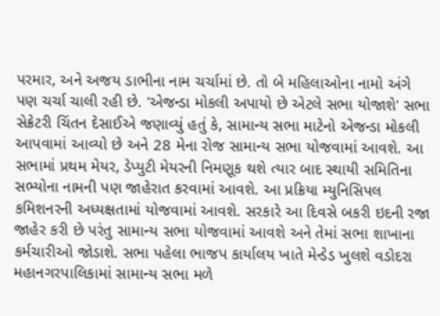પરમાર, અને અજય ડાભીના નામ ચર્ચામાં છે. તો બે મહિલાઓના નામો અંગે પણ ચર્ચા ચાલી રહી છે. 'એજન્ડા મોકલી અપાયો છે એટલે સભા યોજાશે' સભા સેક્રેટરી ચિંતન દેસાઈએ જણાવ્યું હતું કે, સામાન્ય સભા માટેનો એજન્ડા મોકલી આપવામાં આવ્યો છે અને 28 મેના રોજ સામાન્ય સભા યોજવામાં આવશે. આ સભામાં પ્રથમ મેયર, ડેપ્યુટી મેયરની નિમણૂક થશે ત્યાર બાદ સ્થાયી સમિતિના સભ્યોના નામની પણ જાહેરાત કરવામાં આવશે. આ પ્રક્રિયા મ્યુનિસિપલ કમિશનરની અધ્યક્ષતામાં યોજવામાં આવશે. સરકારે આ દિવસે બકરી ઇદની રજા જાહેર કરી છે પરંતુ સામાન્ય સભા યોજવામાં આવશે અને તેમાં સભા શાખાના કર્મચારીઓ જોડાશે. સભા પહેલા ભાજપ કાર્યાલય ખાતે મેન્ડેડ ખુલશે વડોદરા મહાનગરપાલિકામાં સામાન્ય સભા મળે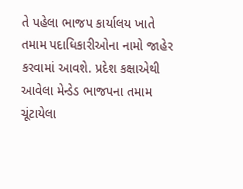તે પહેલા ભાજપ કાર્યાલય ખાતે તમામ પદાધિકારીઓના નામો જાહેર કરવામાં આવશે. પ્રદેશ કક્ષાએથી આવેલા મેન્ડેડ ભાજપના તમામ ચૂંટાયેલા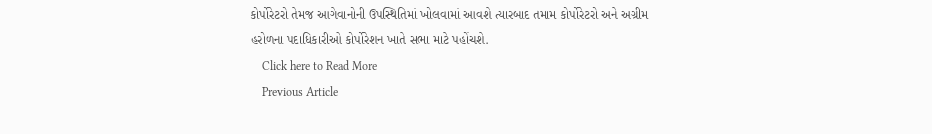કોર્પોરેટરો તેમજ આગેવાનોની ઉપસ્થિતિમાં ખોલવામાં આવશે ત્યારબાદ તમામ કોર્પોરેટરો અને અગ્રીમ હરોળના પદાધિકારીઓ કોર્પોરેશન ખાતે સભા માટે પહોંચશે.
    Click here to Read More
    Previous Article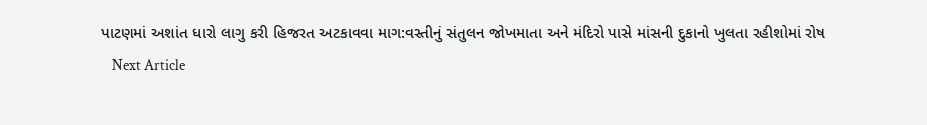પાટણમાં અશાંત ધારો લાગુ કરી હિજરત અટકાવવા માગ:વસ્તીનું સંતુલન જોખમાતા અને મંદિરો પાસે માંસની દુકાનો ખુલતા રહીશોમાં રોષ
    Next Article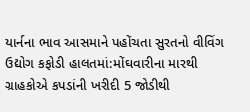યાર્નના ભાવ આસમાને પહોંચતા સુરતનો વીવિંગ ઉદ્યોગ કફોડી હાલતમાં:મોંઘવારીના મારથી ગ્રાહકોએ કપડાંની ખરીદી 5 જોડીથી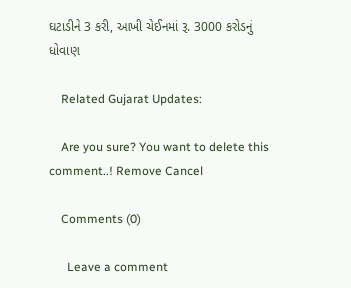ઘટાડીને 3 કરી, આખી ચેઈનમાં રૂ. 3000 કરોડનું ધોવાણ

    Related Gujarat Updates:

    Are you sure? You want to delete this comment..! Remove Cancel

    Comments (0)

      Leave a comment